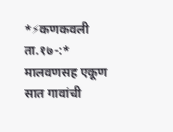*⚡कणकवली ता.१७-:* मालवणसह एकूण सात गावांची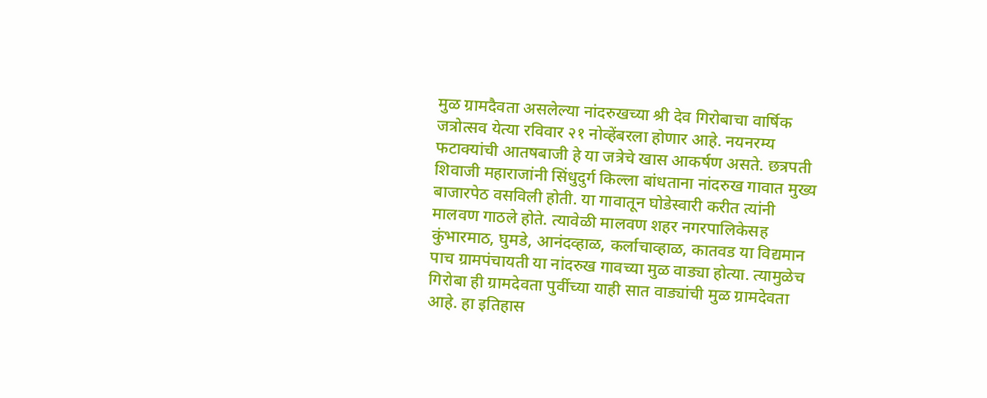मुळ ग्रामदैवता असलेल्या नांदरुखच्या श्री देव गिरोबाचा वार्षिक जत्रोत्सव येत्या रविवार २१ नोव्हेंबरला होणार आहे. नयनरम्य फटाक्यांची आतषबाजी हे या जत्रेचे खास आकर्षण असते. छत्रपती शिवाजी महाराजांनी सिंधुदुर्ग किल्ला बांधताना नांदरुख गावात मुख्य बाजारपेठ वसविली होती. या गावातून घोडेस्वारी करीत त्यांनी मालवण गाठले होते. त्यावेळी मालवण शहर नगरपालिकेसह कुंभारमाठ, घुमडे, आनंदव्हाळ, कर्लाचाव्हाळ, कातवड या विद्यमान पाच ग्रामपंचायती या नांदरुख गावच्या मुळ वाड्या होत्या. त्यामुळेच गिरोबा ही ग्रामदेवता पुर्वीच्या याही सात वाड्यांची मुळ ग्रामदेवता आहे. हा इतिहास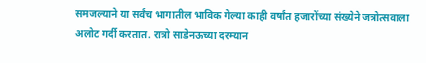समजल्याने या सर्वंच भागातील भाविक गेल्या काही वर्षांत हजारोंच्या संख्येने जत्रोत्सवाला अलोट गर्दी करतात. रात्रो साडेनऊच्या दरम्यान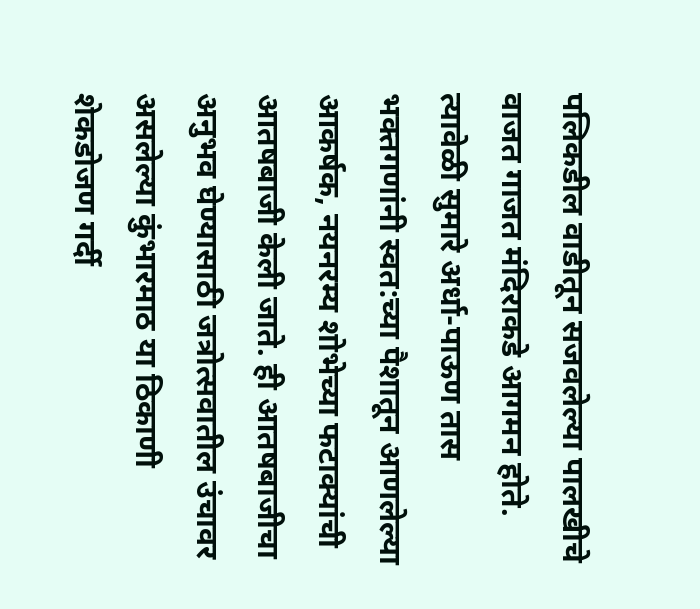पलिकडील वाडीतून सजवलेल्या पालखीचे वाजत गाजत मंदिराकडे आगमन होते. त्यावेळी सुमारे अर्धा-पाऊण तास भक्तगणांनी स्वत:च्या पैशातून आणलेल्या आकर्षक, नयनरम्य शोभेच्या फटाक्यांची आतषबाजी केली जाते. ही आतषबाजीचा अनुभव घेण्यासाठी जत्रोत्सवातील उंचावर असलेल्या कुंभारमाठ या ठिकाणी शेकडोजण गर्दी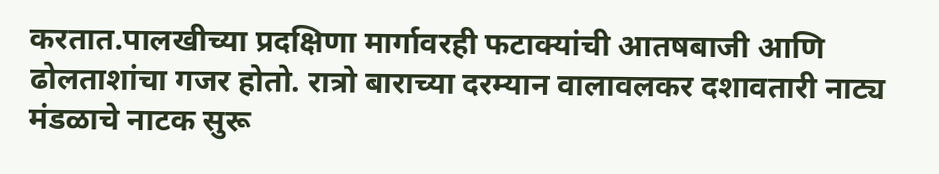करतात.पालखीच्या प्रदक्षिणा मार्गावरही फटाक्यांची आतषबाजी आणि ढोलताशांचा गजर होतो. रात्रो बाराच्या दरम्यान वालावलकर दशावतारी नाट्य मंडळाचे नाटक सुरू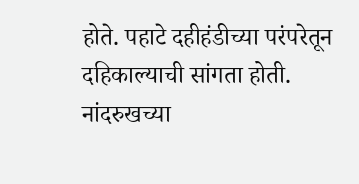होते. पहाटे दहीहंडीच्या परंपरेतून दहिकाल्याची सांगता होती.
नांदरुखच्या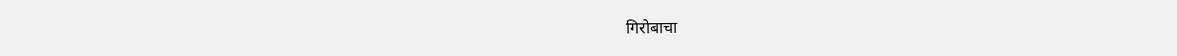गिरोबाचा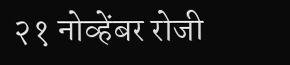२१ नोव्हेंबर रोजी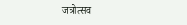जत्रोत्सव